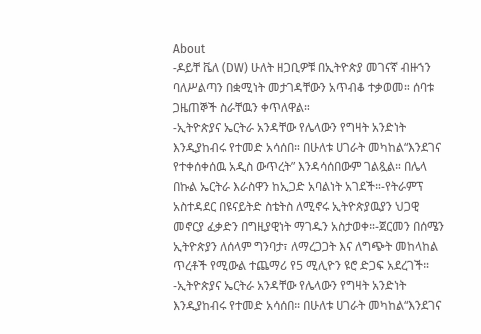About
-ዶይቸ ቬለ (DW) ሁለት ዘጋቢዎቹ በኢትዮጵያ መገናኛ ብዙኀን ባለሥልጣን በቋሚነት መታገዳቸውን አጥብቆ ተቃወመ። ሰባቱ ጋዜጠኞች ስራቸዉን ቀጥለዋል።
-ኢትዮጵያና ኤርትራ አንዳቸው የሌላውን የግዛት አንድነት እንዲያከብሩ የተመድ አሳሰበ። በሁለቱ ሀገራት መካከል“እንደገና የተቀሰቀሰዉ አዲስ ውጥረት” እንዳሳሰበውም ገልጿል። በሌላ በኩል ኤርትራ እራስዋን ከኢጋድ አባልነት አገደች።-የትራምፕ አስተዳደር በዩናይትድ ስቴትስ ለሚኖሩ ኢትዮጵያዉያን ህጋዊ መኖርያ ፈቃድን በግዚያዊነት ማገዱን አስታወቀ።-ጀርመን በሰሜን ኢትዮጵያን ለሰላም ግንባታ፣ ለማረጋጋት እና ለግጭት መከላከል ጥረቶች የሚውል ተጨማሪ የ5 ሚሊዮን ዩሮ ድጋፍ አደረገች።
-ኢትዮጵያና ኤርትራ አንዳቸው የሌላውን የግዛት አንድነት እንዲያከብሩ የተመድ አሳሰበ። በሁለቱ ሀገራት መካከል“እንደገና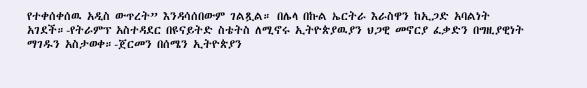የተቀሰቀሰዉ አዲስ ውጥረት” እንዳሳሰበውም ገልጿል። በሌላ በኩል ኤርትራ እራስዋን ከኢጋድ አባልነት አገደች።-የትራምፕ አስተዳደር በዩናይትድ ስቴትስ ለሚኖሩ ኢትዮጵያዉያን ህጋዊ መኖርያ ፈቃድን በግዚያዊነት ማገዱን አስታወቀ።-ጀርመን በሰሜን ኢትዮጵያን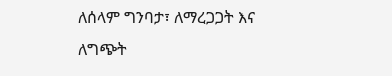ለሰላም ግንባታ፣ ለማረጋጋት እና ለግጭት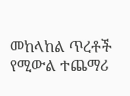መከላከል ጥረቶች የሚውል ተጨማሪ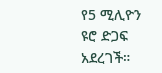የ5 ሚሊዮን ዩሮ ድጋፍ አደረገች።